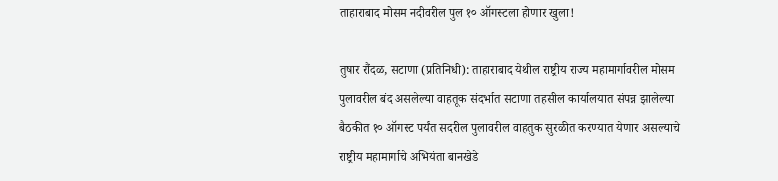ताहाराबाद मोसम नदीवरील पुल १० ऑगस्टला होणार खुला!

तुषार रौंदळ, सटाणा (प्रतिनिधी): ताहाराबाद येथील राष्ट्रीय राज्य महामार्गावरील मोसम पुलावरील बंद असलेल्या वाहतूक संदर्भात सटाणा तहसील कार्यालयात संपन्न झालेल्या बैठकीत १० ऑगस्ट पर्यंत सदरील पुलावरील वाहतुक सुरळीत करण्यात येणार असल्याचे राष्ट्रीय महामार्गाचे अभियंता बानखेडे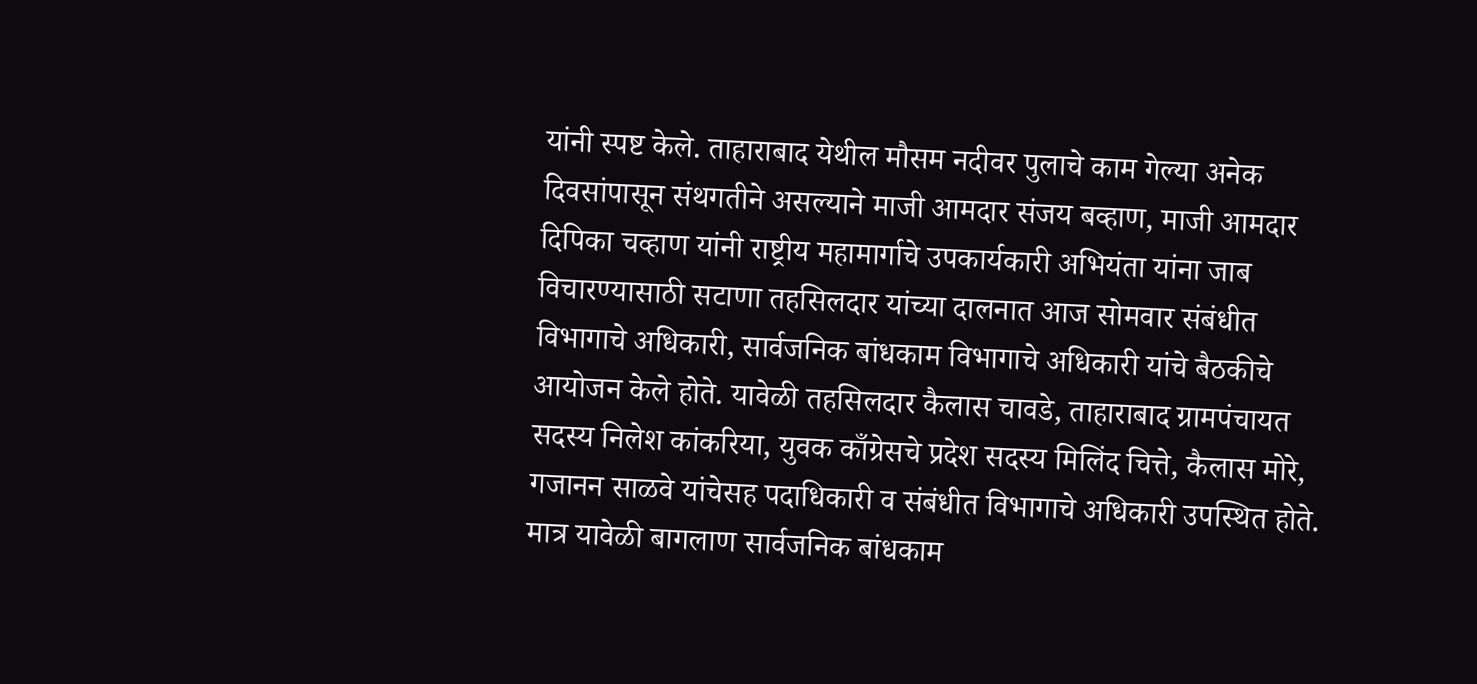यांनी स्पष्ट केले. ताहाराबाद येथील मौसम नदीवर पुलाचे काम गेल्या अनेक दिवसांपासून संथगतीने असल्याने माजी आमदार संजय बव्हाण, माजी आमदार दिपिका चव्हाण यांनी राष्ट्रीय महामार्गाचे उपकार्यकारी अभियंता यांना जाब विचारण्यासाठी सटाणा तहसिलदार यांच्या दालनात आज सोमवार संबंधीत विभागाचे अधिकारी, सार्वजनिक बांधकाम विभागाचे अधिकारी यांचे बैठकीचे आयोजन केले होते. यावेळी तहसिलदार कैलास चावडे, ताहाराबाद ग्रामपंचायत सदस्य निलेश कांकरिया, युवक काँग्रेसचे प्रदेश सदस्य मिलिंद चित्ते, कैलास मोरे, गजानन साळवे यांचेसह पदाधिकारी व संबंधीत विभागाचे अधिकारी उपस्थित होते. मात्र यावेळी बागलाण सार्वजनिक बांधकाम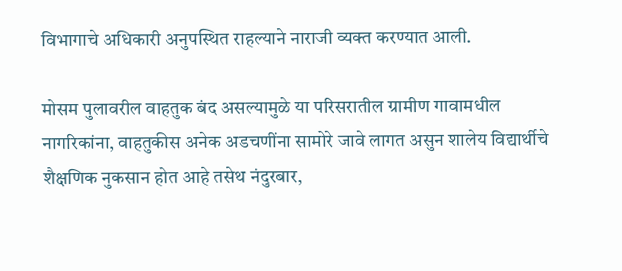विभागाचे अधिकारी अनुपस्थित राहल्याने नाराजी व्यक्त करण्यात आली.

मोसम पुलावरील वाहतुक बंद असल्यामुळे या परिसरातील ग्रामीण गावामधील नागरिकांना, वाहतुकीस अनेक अडचणींना सामोरे जावे लागत असुन शालेय विद्यार्थीचे शैक्षणिक नुकसान होत आहे तसेथ नंदुरबार,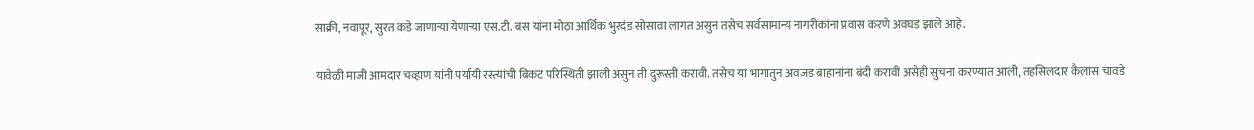साक्री, नवापूर, सुरत कडे जाणाऱ्या येणाऱ्या एस.टी. बस यांना मोठा आर्थिक भुरदंड सोसावा लागत असुन तसेच सर्वसामान्य नागरीकांना प्रवास करणे अवघड झाले आहे.

यावेळी माजी आमदार चव्हाण यांनी पर्यायी रस्त्यांची बिकट परिस्थिती झाली असुन ती दुरूस्ती करावी. तसेच या भागातुन अवजड बाहानांना बंदी करावी असेही सुचना करण्यात आली, तहसिलदार कैलास चावडे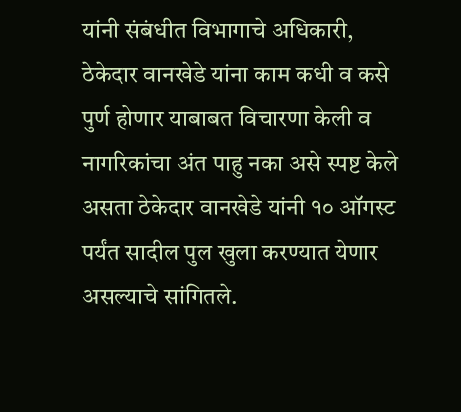यांनी संबंधीत विभागाचे अधिकारी, ठेकेदार वानखेडे यांना काम कधी व कसे पुर्ण होणार याबाबत विचारणा केली व नागरिकांचा अंत पाहु नका असे स्पष्ट केले असता ठेकेदार वानखेडे यांनी १० ऑगस्ट पर्यंत सादील पुल खुला करण्यात येणार असल्याचे सांगितले.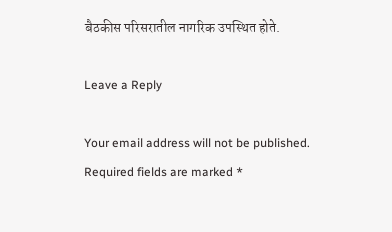बैठकीस परिसरातील नागरिक उपस्थित होते.

Leave a Reply

Your email address will not be published. Required fields are marked *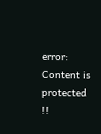error: Content is protected !!